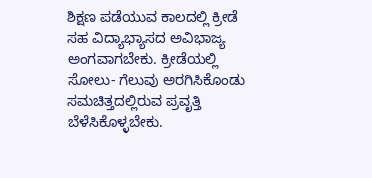ಶಿಕ್ಷಣ ಪಡೆಯುವ ಕಾಲದಲ್ಲಿ ಕ್ರೀಡೆ ಸಹ ವಿದ್ಯಾಭ್ಯಾಸದ ಅವಿಭಾಜ್ಯ ಅಂಗವಾಗಬೇಕು. ಕ್ರೀಡೆಯಲ್ಲಿ ಸೋಲು- ಗೆಲುವು ಅರಗಿಸಿಕೊಂಡು ಸಮಚಿತ್ತದಲ್ಲಿರುವ ಪ್ರವೃತ್ತಿ ಬೆಳೆಸಿಕೊಳ್ಳಬೇಕು.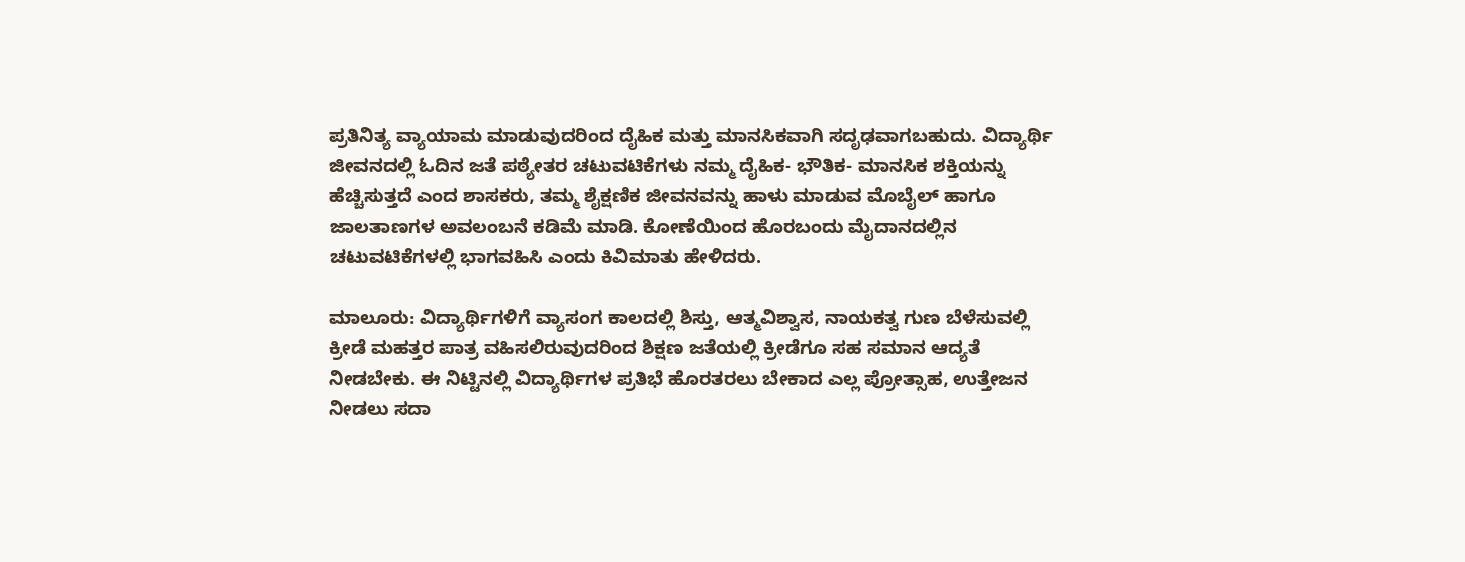ಪ್ರತಿನಿತ್ಯ ವ್ಯಾಯಾಮ ಮಾಡುವುದರಿಂದ ದೈಹಿಕ ಮತ್ತು ಮಾನಸಿಕವಾಗಿ ಸದೃಢವಾಗಬಹುದು. ವಿದ್ಯಾರ್ಥಿ ಜೀವನದಲ್ಲಿ ಓದಿನ ಜತೆ ಪಠ್ಯೇತರ ಚಟುವಟಿಕೆಗಳು ನಮ್ಮ ದೈಹಿಕ- ಭೌತಿಕ- ಮಾನಸಿಕ ಶಕ್ತಿಯನ್ನು ಹೆಚ್ಚಿಸುತ್ತದೆ ಎಂದ ಶಾಸಕರು, ತಮ್ಮ ಶೈಕ್ಷಣಿಕ ಜೀವನವನ್ನು ಹಾಳು ಮಾಡುವ ಮೊಬೈಲ್ ಹಾಗೂ ಜಾಲತಾಣಗಳ ಅವಲಂಬನೆ ಕಡಿಮೆ ಮಾಡಿ. ಕೋಣೆಯಿಂದ ಹೊರಬಂದು ಮೈದಾನದಲ್ಲಿನ ಚಟುವಟಿಕೆಗಳಲ್ಲಿ ಭಾಗವಹಿಸಿ ಎಂದು ಕಿವಿಮಾತು ಹೇಳಿದರು.

ಮಾಲೂರು: ವಿದ್ಯಾರ್ಥಿಗಳಿಗೆ ವ್ಯಾಸಂಗ ಕಾಲದಲ್ಲಿ ಶಿಸ್ತು, ಆತ್ಮವಿಶ್ವಾಸ, ನಾಯಕತ್ವ ಗುಣ ಬೆಳೆಸುವಲ್ಲಿ ಕ್ರೀಡೆ ಮಹತ್ತರ ಪಾತ್ರ ವಹಿಸಲಿರುವುದರಿಂದ ಶಿಕ್ಷಣ ಜತೆಯಲ್ಲಿ ಕ್ರೀಡೆಗೂ ಸಹ ಸಮಾನ ಆದ್ಯತೆ ನೀಡಬೇಕು. ಈ ನಿಟ್ಟಿನಲ್ಲಿ ವಿದ್ಯಾರ್ಥಿಗಳ ಪ್ರತಿಭೆ ಹೊರತರಲು ಬೇಕಾದ ಎಲ್ಲ ಪ್ರೋತ್ಸಾಹ, ಉತ್ತೇಜನ ನೀಡಲು ಸದಾ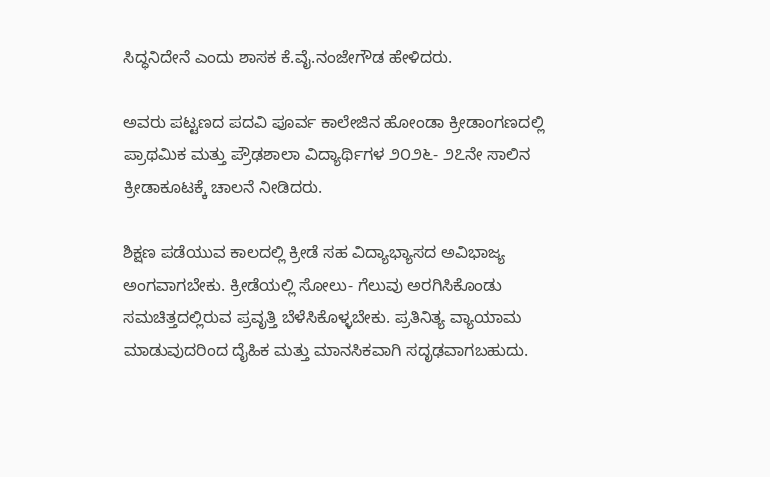ಸಿದ್ಧನಿದೇನೆ ಎಂದು ಶಾಸಕ ಕೆ.ವೈ.ನಂಜೇಗೌಡ ಹೇಳಿದರು.

ಅವರು ಪಟ್ಟಣದ ಪದವಿ ಪೂರ್ವ ಕಾಲೇಜಿನ ಹೋಂಡಾ ಕ್ರೀಡಾಂಗಣದಲ್ಲಿ ಪ್ರಾಥಮಿಕ ಮತ್ತು ಪ್ರೌಢಶಾಲಾ ವಿದ್ಯಾರ್ಥಿಗಳ ೨೦೨೬- ೨೭ನೇ ಸಾಲಿನ ಕ್ರೀಡಾಕೂಟಕ್ಕೆ ಚಾಲನೆ ನೀಡಿದರು.

ಶಿಕ್ಷಣ ಪಡೆಯುವ ಕಾಲದಲ್ಲಿ ಕ್ರೀಡೆ ಸಹ ವಿದ್ಯಾಭ್ಯಾಸದ ಅವಿಭಾಜ್ಯ ಅಂಗವಾಗಬೇಕು. ಕ್ರೀಡೆಯಲ್ಲಿ ಸೋಲು- ಗೆಲುವು ಅರಗಿಸಿಕೊಂಡು ಸಮಚಿತ್ತದಲ್ಲಿರುವ ಪ್ರವೃತ್ತಿ ಬೆಳೆಸಿಕೊಳ್ಳಬೇಕು. ಪ್ರತಿನಿತ್ಯ ವ್ಯಾಯಾಮ ಮಾಡುವುದರಿಂದ ದೈಹಿಕ ಮತ್ತು ಮಾನಸಿಕವಾಗಿ ಸದೃಢವಾಗಬಹುದು.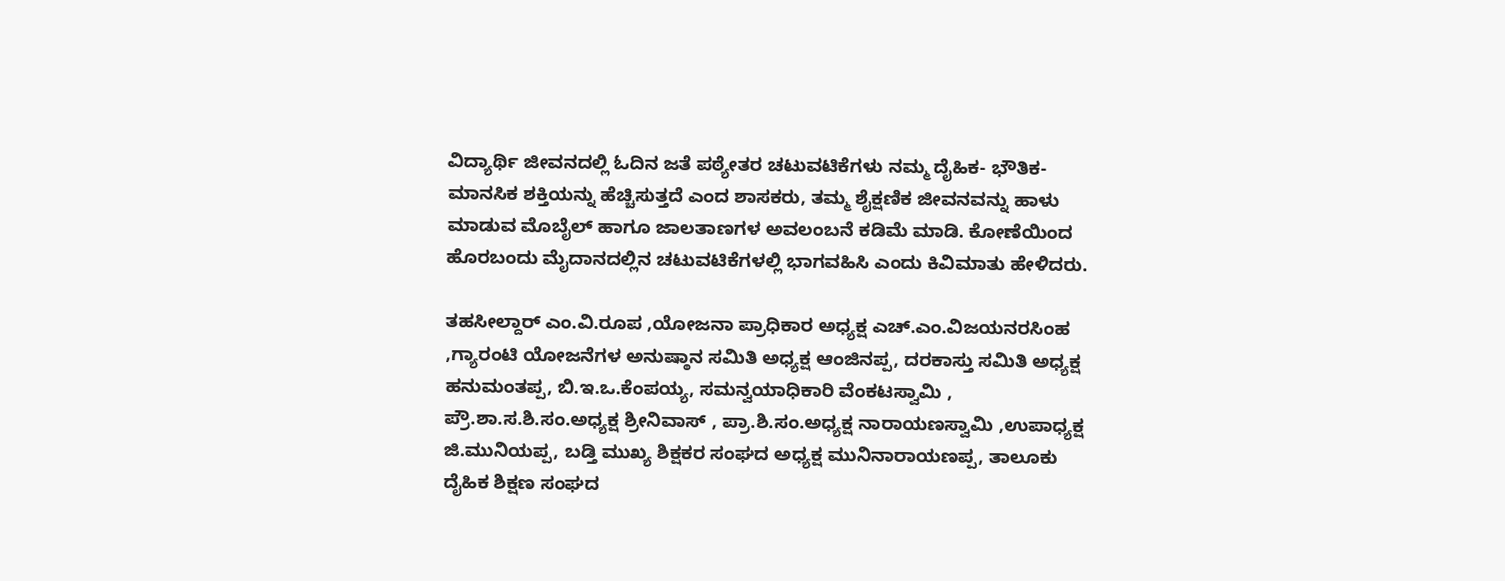ವಿದ್ಯಾರ್ಥಿ ಜೀವನದಲ್ಲಿ ಓದಿನ ಜತೆ ಪಠ್ಯೇತರ ಚಟುವಟಿಕೆಗಳು ನಮ್ಮ ದೈಹಿಕ- ಭೌತಿಕ- ಮಾನಸಿಕ ಶಕ್ತಿಯನ್ನು ಹೆಚ್ಚಿಸುತ್ತದೆ ಎಂದ ಶಾಸಕರು, ತಮ್ಮ ಶೈಕ್ಷಣಿಕ ಜೀವನವನ್ನು ಹಾಳು ಮಾಡುವ ಮೊಬೈಲ್ ಹಾಗೂ ಜಾಲತಾಣಗಳ ಅವಲಂಬನೆ ಕಡಿಮೆ ಮಾಡಿ. ಕೋಣೆಯಿಂದ ಹೊರಬಂದು ಮೈದಾನದಲ್ಲಿನ ಚಟುವಟಿಕೆಗಳಲ್ಲಿ ಭಾಗವಹಿಸಿ ಎಂದು ಕಿವಿಮಾತು ಹೇಳಿದರು.

ತಹಸೀಲ್ದಾರ್ ಎಂ.ವಿ.ರೂಪ ,ಯೋಜನಾ ಪ್ರಾಧಿಕಾರ ಅಧ್ಯಕ್ಷ ಎಚ್.ಎಂ.ವಿಜಯನರಸಿಂಹ ,ಗ್ಯಾರಂಟಿ ಯೋಜನೆಗಳ ಅನುಷ್ಠಾನ ಸಮಿತಿ ಅಧ್ಯಕ್ಷ ಆಂಜಿನಪ್ಪ, ದರಕಾಸ್ತು ಸಮಿತಿ ಅಧ್ಯಕ್ಷ ಹನುಮಂತಪ್ಪ, ಬಿ.ಇ.ಒ.ಕೆಂಪಯ್ಯ, ಸಮನ್ವಯಾಧಿಕಾರಿ ವೆಂಕಟಸ್ವಾಮಿ , ಪ್ರೌ.ಶಾ.ಸ.ಶಿ.ಸಂ.ಅಧ್ಯಕ್ಷ ಶ್ರೀನಿವಾಸ್ , ಪ್ರಾ.ಶಿ.ಸಂ.ಅಧ್ಯಕ್ಷ ನಾರಾಯಣಸ್ವಾಮಿ ,ಉಪಾಧ್ಯಕ್ಷ ಜಿ.ಮುನಿಯಪ್ಪ, ಬಡ್ತಿ ಮುಖ್ಯ ಶಿಕ್ಷಕರ ಸಂಘದ ಅಧ್ಯಕ್ಷ ಮುನಿನಾರಾಯಣಪ್ಪ, ತಾಲೂಕು ದೈಹಿಕ ಶಿಕ್ಷಣ ಸಂಘದ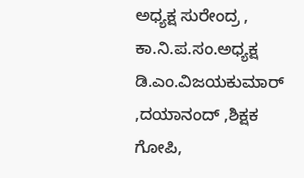ಅಧ್ಯಕ್ಷ ಸುರೇಂದ್ರ , ಕಾ.ನಿ.ಪ.ಸಂ.ಅಧ್ಯಕ್ಷ ಡಿ.ಎಂ.ವಿಜಯಕುಮಾರ್ ,ದಯಾನಂದ್ ,ಶಿಕ್ಷಕ ಗೋಪಿ,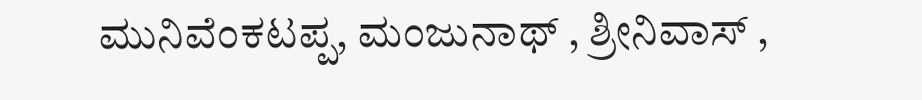ಮುನಿವೆಂಕಟಪ್ಪ, ಮಂಜುನಾಥ್ , ಶ್ರೀನಿವಾಸ್ ,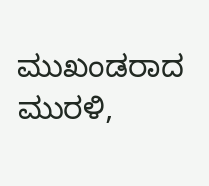ಮುಖಂಡರಾದ ಮುರಳಿ,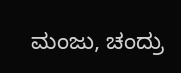ಮಂಜು, ಚಂದ್ರು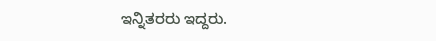ಇನ್ನಿತರರು ಇದ್ದರು.